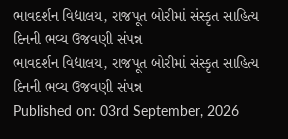ભાવદર્શન વિદ્યાલય, રાજપૂત બોરીમાં સંસ્કૃત સાહિત્ય દિનની ભવ્ય ઉજવણી સંપન્ન
ભાવદર્શન વિદ્યાલય, રાજપૂત બોરીમાં સંસ્કૃત સાહિત્ય દિનની ભવ્ય ઉજવણી સંપન્ન
Published on: 03rd September, 2026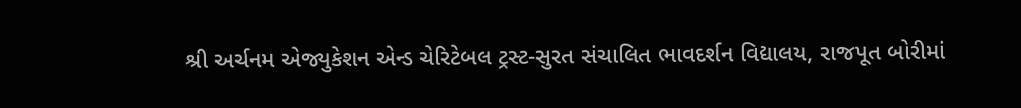શ્રી અર્ચનમ એજ્યુકેશન એન્ડ ચેરિટેબલ ટ્રસ્ટ-સુરત સંચાલિત ભાવદર્શન વિદ્યાલય, રાજપૂત બોરીમાં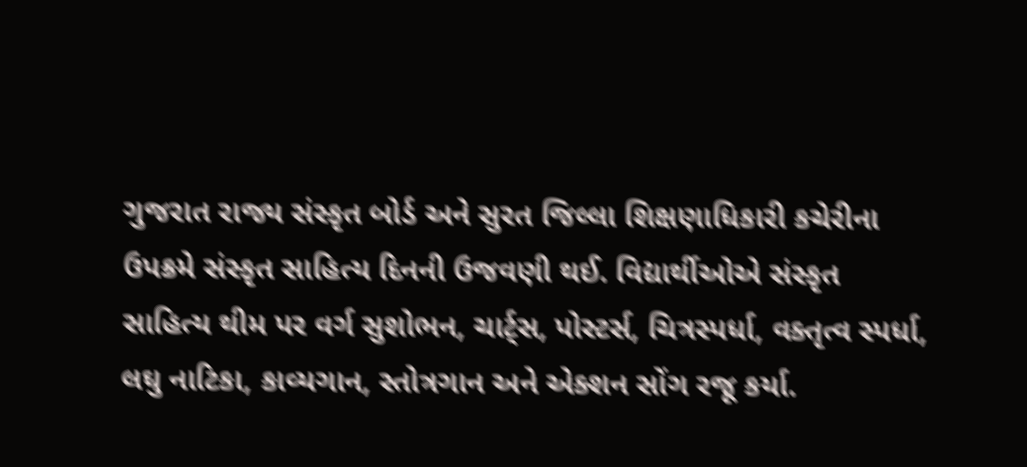ગુજરાત રાજ્ય સંસ્કૃત બોર્ડ અને સુરત જિલ્લા શિક્ષણાધિકારી કચેરીના ઉપક્રમે સંસ્કૃત સાહિત્ય દિનની ઉજવણી થઈ. વિદ્યાર્થીઓએ સંસ્કૃત સાહિત્ય થીમ પર વર્ગ સુશોભન, ચાર્ટ્સ, પોસ્ટર્સ, ચિત્રસ્પર્ધા, વક્તૃત્વ સ્પર્ધા, લઘુ નાટિકા, કાવ્યગાન, સ્તોત્રગાન અને એક્શન સોંગ રજૂ કર્યા.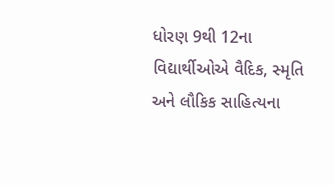ધોરણ 9થી 12ના વિદ્યાર્થીઓએ વૈદિક, સ્મૃતિ અને લૌકિક સાહિત્યના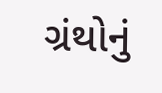ગ્રંથોનું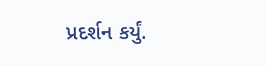પ્રદર્શન કર્યું.